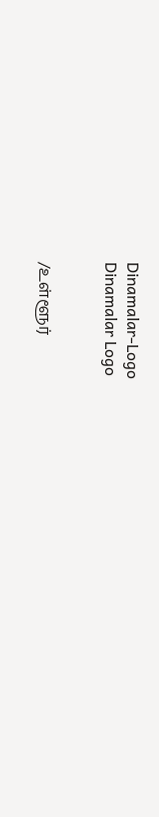Dinamalar-Logo
Dinamalar Logo


/உள்ளூர்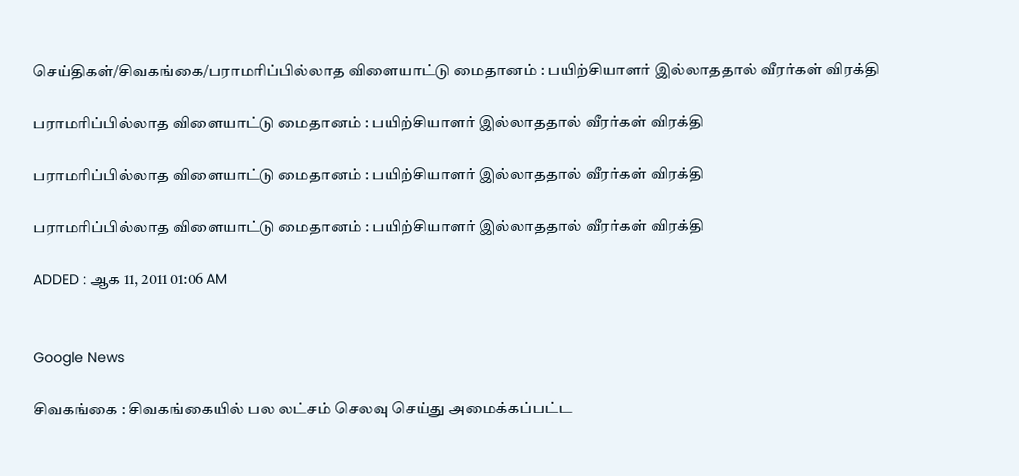செய்திகள்/சிவகங்கை/பராமரிப்பில்லாத விளையாட்டு மைதானம் : பயிற்சியாளர் இல்லாததால் வீரர்கள் விரக்தி

பராமரிப்பில்லாத விளையாட்டு மைதானம் : பயிற்சியாளர் இல்லாததால் வீரர்கள் விரக்தி

பராமரிப்பில்லாத விளையாட்டு மைதானம் : பயிற்சியாளர் இல்லாததால் வீரர்கள் விரக்தி

பராமரிப்பில்லாத விளையாட்டு மைதானம் : பயிற்சியாளர் இல்லாததால் வீரர்கள் விரக்தி

ADDED : ஆக 11, 2011 01:06 AM


Google News

சிவகங்கை : சிவகங்கையில் பல லட்சம் செலவு செய்து அமைக்கப்பட்ட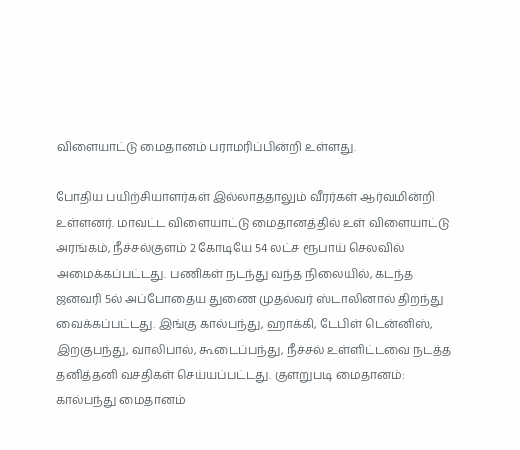விளையாட்டு மைதானம் பராமரிப்பின்றி உள்ளது.

போதிய பயிற்சியாளர்கள் இல்லாததாலும் வீரர்கள் ஆர்வமின்றி உள்ளனர். மாவட்ட விளையாட்டு மைதானத்தில் உள் விளையாட்டு அரங்கம், நீச்சல்குளம் 2 கோடியே 54 லட்ச ரூபாய் செலவில் அமைக்கப்பட்டது. பணிகள் நடந்து வந்த நிலையில், கடந்த ஜனவரி 5ல் அப்போதைய துணை முதல்வர் ஸ்டாலினால் திறந்து வைக்கப்பட்டது. இங்கு கால்பந்து, ஹாக்கி, டேபிள் டென்னிஸ், இறகுபந்து, வாலிபால், கூடைப்பந்து, நீச்சல் உள்ளிட்டவை நடத்த தனித்தனி வசதிகள் செய்யப்பட்டது. குளறுபடி மைதானம்: கால்பந்து மைதானம்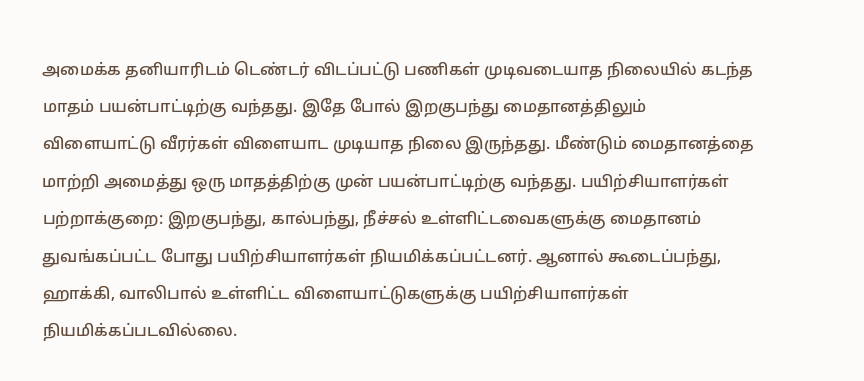அமைக்க தனியாரிடம் டெண்டர் விடப்பட்டு பணிகள் முடிவடையாத நிலையில் கடந்த மாதம் பயன்பாட்டிற்கு வந்தது. இதே போல் இறகுபந்து மைதானத்திலும் விளையாட்டு வீரர்கள் விளையாட முடியாத நிலை இருந்தது. மீண்டும் மைதானத்தை மாற்றி அமைத்து ஒரு மாதத்திற்கு முன் பயன்பாட்டிற்கு வந்தது. பயிற்சியாளர்கள் பற்றாக்குறை: இறகுபந்து, கால்பந்து, நீச்சல் உள்ளிட்டவைகளுக்கு மைதானம் துவங்கப்பட்ட போது பயிற்சியாளர்கள் நியமிக்கப்பட்டனர். ஆனால் கூடைப்பந்து, ஹாக்கி, வாலிபால் உள்ளிட்ட விளையாட்டுகளுக்கு பயிற்சியாளர்கள் நியமிக்கப்படவில்லை.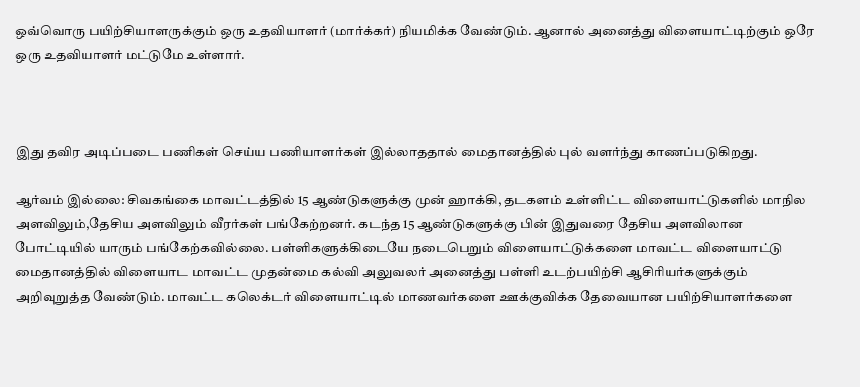ஒவ்வொரு பயிற்சியாளருக்கும் ஒரு உதவியாளர் (மார்க்கர்) நியமிக்க வேண்டும். ஆனால் அனைத்து விளையாட்டிற்கும் ஒரே ஒரு உதவியாளர் மட்டுமே உள்ளார்.



இது தவிர அடிப்படை பணிகள் செய்ய பணியாளர்கள் இல்லாததால் மைதானத்தில் புல் வளர்ந்து காணப்படுகிறது.

ஆர்வம் இல்லை: சிவகங்கை மாவட்டத்தில் 15 ஆண்டுகளுக்கு முன் ஹாக்கி, தடகளம் உள்ளிட்ட விளையாட்டுகளில் மாநில அளவிலும்,தேசிய அளவிலும் வீரர்கள் பங்கேற்றனர். கடந்த 15 ஆண்டுகளுக்கு பின் இதுவரை தேசிய அளவிலான போட்டியில் யாரும் பங்கேற்கவில்லை. பள்ளிகளுக்கிடையே நடைபெறும் விளையாட்டுக்களை மாவட்ட விளையாட்டு மைதானத்தில் விளையாட மாவட்ட முதன்மை கல்வி அலுவலர் அனைத்து பள்ளி உடற்பயிற்சி ஆசிரியர்களுக்கும் அறிவுறுத்த வேண்டும். மாவட்ட கலெக்டர் விளையாட்டில் மாணவர்களை ஊக்குவிக்க தேவையான பயிற்சியாளர்களை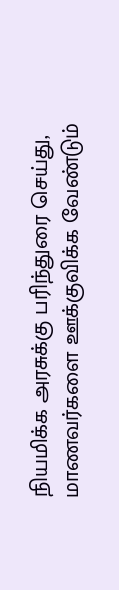நியமிக்க அரசுக்கு பரிந்துரை செய்து, மாணவர்களை ஊக்குவிக்க வேண்டும்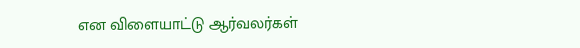என விளையாட்டு ஆர்வலர்கள்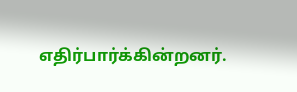எதிர்பார்க்கின்றனர்.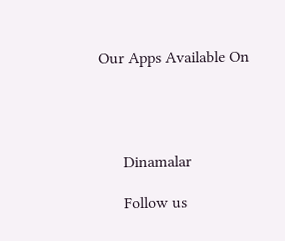Our Apps Available On




      Dinamalar

      Follow us